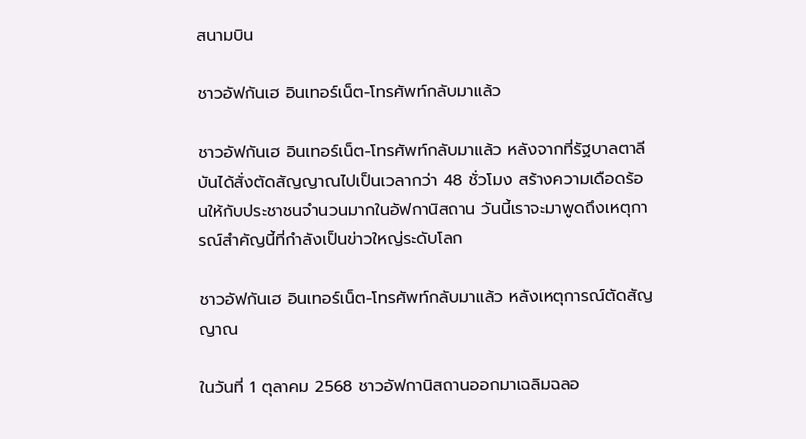สนามบิน

ชาวอัฟกันเฮ อินเทอร์เน็ต-โทรศัพท์กลับมาแล้ว

ชาวอัฟกันเฮ อินเทอร์เน็ต-โทรศัพท์กลับมาแล้ว หลังจากที่รัฐบาลตาลีบันได้สั่งตัดสัญญาณไปเป็นเวลากว่า 48 ชั่วโมง สร้างความเดือดร้อนให้กับประชาชนจำนวนมากในอัฟกานิสถาน วันนี้เราจะมาพูดถึงเหตุการณ์สำคัญนี้ที่กำลังเป็นข่าวใหญ่ระดับโลก

ชาวอัฟกันเฮ อินเทอร์เน็ต-โทรศัพท์กลับมาแล้ว หลังเหตุการณ์ตัดสัญญาณ

ในวันที่ 1 ตุลาคม 2568 ชาวอัฟกานิสถานออกมาเฉลิมฉลอ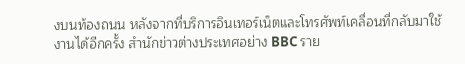งบนท้องถนน หลังจากที่บริการอินเทอร์เน็ตและโทรศัพท์เคลื่อนที่กลับมาใช้งานได้อีกครั้ง สำนักข่าวต่างประเทศอย่าง BBC ราย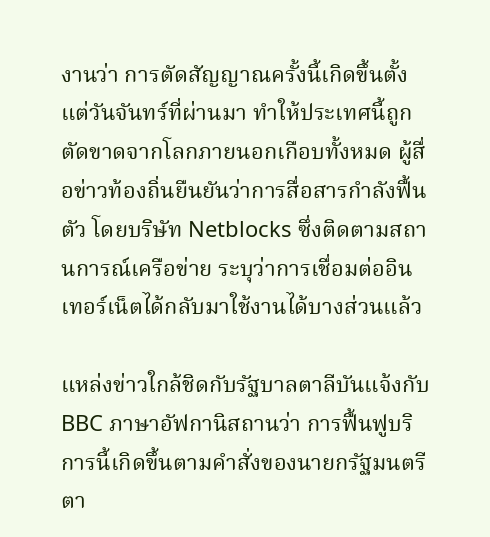งานว่า การตัดสัญญาณครั้งนี้เกิดขึ้นตั้งแต่วันจันทร์ที่ผ่านมา ทำให้ประเทศนี้ถูกตัดขาดจากโลกภายนอกเกือบทั้งหมด ผู้สื่อข่าวท้องถิ่นยืนยันว่าการสื่อสารกำลังฟื้นตัว โดยบริษัท Netblocks ซึ่งติดตามสถานการณ์เครือข่าย ระบุว่าการเชื่อมต่ออินเทอร์เน็ตได้กลับมาใช้งานได้บางส่วนแล้ว

แหล่งข่าวใกล้ชิดกับรัฐบาลตาลีบันแจ้งกับ BBC ภาษาอัฟกานิสถานว่า การฟื้นฟูบริการนี้เกิดขึ้นตามคำสั่งของนายกรัฐมนตรีตา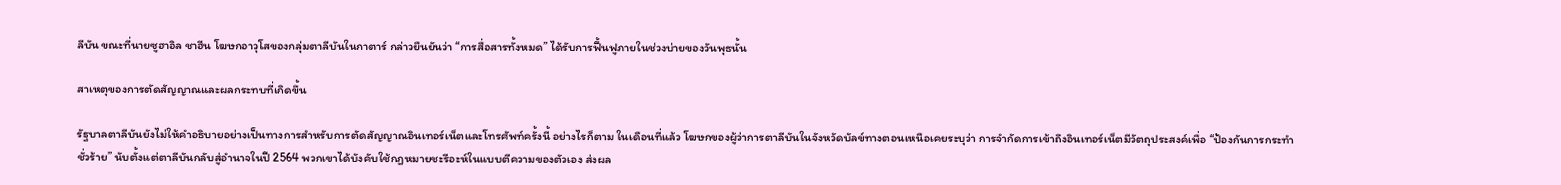ลีบัน ขณะที่นายซูฮาอิล ชาฮีน โฆษกอาวุโสของกลุ่มตาลีบันในกาตาร์ กล่าวยืนยันว่า “การสื่อสารทั้งหมด” ได้รับการฟื้นฟูภายในช่วงบ่ายของวันพุธนั้น

สาเหตุของการตัดสัญญาณและผลกระทบที่เกิดขึ้น

รัฐบาลตาลีบันยังไม่ให้คำอธิบายอย่างเป็นทางการสำหรับการตัดสัญญาณอินเทอร์เน็ตและโทรศัพท์ครั้งนี้ อย่างไรก็ตาม ในเดือนที่แล้ว โฆษกของผู้ว่าการตาลีบันในจังหวัดบัลข์ทางตอนเหนือเคยระบุว่า การจำกัดการเข้าถึงอินเทอร์เน็ตมีวัตถุประสงค์เพื่อ “ป้องกันการกระทำชั่วร้าย” นับตั้งแต่ตาลีบันกลับสู่อำนาจในปี 2564 พวกเขาได้บังคับใช้กฎหมายชะรีอะห์ในแบบตีความของตัวเอง ส่งผล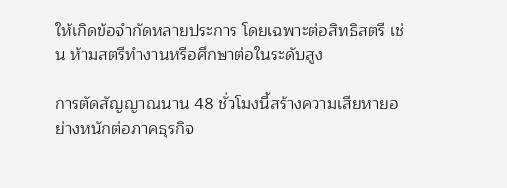ให้เกิดข้อจำกัดหลายประการ โดยเฉพาะต่อสิทธิสตรี เช่น ห้ามสตรีทำงานหรือศึกษาต่อในระดับสูง

การตัดสัญญาณนาน 48 ชั่วโมงนี้สร้างความเสียหายอย่างหนักต่อภาคธุรกิจ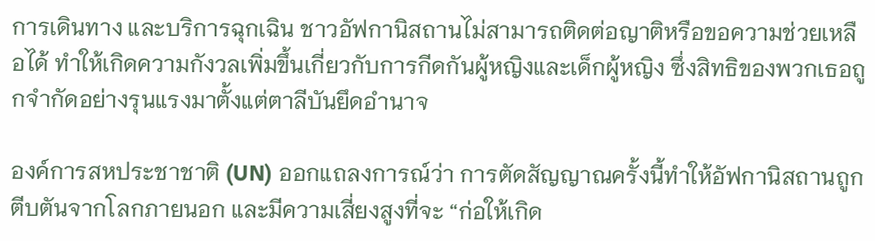การเดินทาง และบริการฉุกเฉิน ชาวอัฟกานิสถานไม่สามารถติดต่อญาติหรือขอความช่วยเหลือได้ ทำให้เกิดความกังวลเพิ่มขึ้นเกี่ยวกับการกีดกันผู้หญิงและเด็กผู้หญิง ซึ่งสิทธิของพวกเธอถูกจำกัดอย่างรุนแรงมาตั้งแต่ตาลีบันยึดอำนาจ

องค์การสหประชาชาติ (UN) ออกแถลงการณ์ว่า การตัดสัญญาณครั้งนี้ทำให้อัฟกานิสถานถูกตีบตันจากโลกภายนอก และมีความเสี่ยงสูงที่จะ “ก่อให้เกิด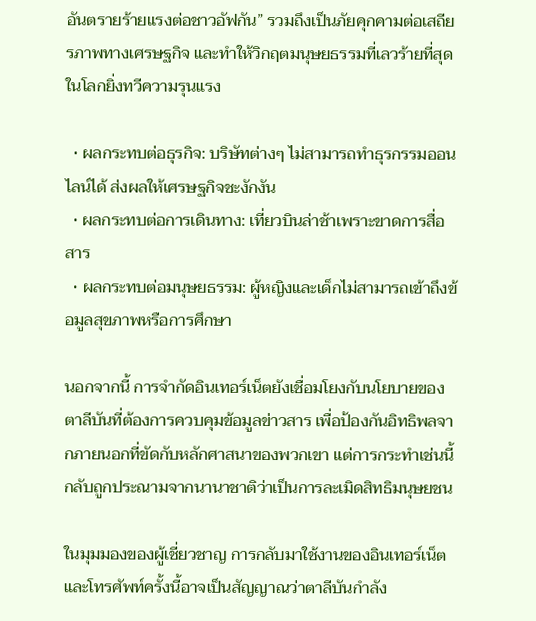อันตรายร้ายแรงต่อชาวอัฟกัน” รวมถึงเป็นภัยคุกคามต่อเสถียรภาพทางเศรษฐกิจ และทำให้วิกฤตมนุษยธรรมที่เลวร้ายที่สุดในโลกยิ่งทวีความรุนแรง

  • ผลกระทบต่อธุรกิจ: บริษัทต่างๆ ไม่สามารถทำธุรกรรมออนไลน์ได้ ส่งผลให้เศรษฐกิจชะงักงัน
  • ผลกระทบต่อการเดินทาง: เที่ยวบินล่าช้าเพราะขาดการสื่อสาร
  • ผลกระทบต่อมนุษยธรรม: ผู้หญิงและเด็กไม่สามารถเข้าถึงข้อมูลสุขภาพหรือการศึกษา

นอกจากนี้ การจำกัดอินเทอร์เน็ตยังเชื่อมโยงกับนโยบายของตาลีบันที่ต้องการควบคุมข้อมูลข่าวสาร เพื่อป้องกันอิทธิพลจากภายนอกที่ขัดกับหลักศาสนาของพวกเขา แต่การกระทำเช่นนี้กลับถูกประณามจากนานาชาติว่าเป็นการละเมิดสิทธิมนุษยชน

ในมุมมองของผู้เชี่ยวชาญ การกลับมาใช้งานของอินเทอร์เน็ตและโทรศัพท์ครั้งนี้อาจเป็นสัญญาณว่าตาลีบันกำลัง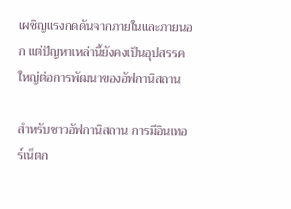เผชิญแรงกดดันจากภายในและภายนอก แต่ปัญหาเหล่านี้ยังคงเป็นอุปสรรคใหญ่ต่อการพัฒนาของอัฟกานิสถาน

สำหรับชาวอัฟกานิสถาน การมีอินเทอร์เน็ตก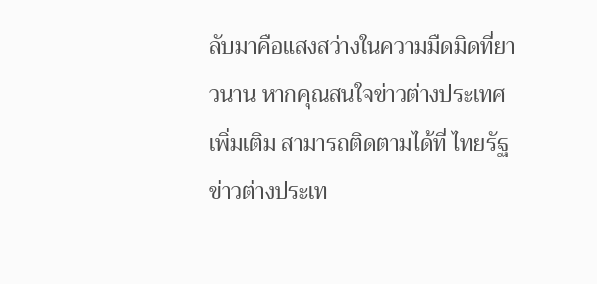ลับมาคือแสงสว่างในความมืดมิดที่ยาวนาน หากคุณสนใจข่าวต่างประเทศเพิ่มเติม สามารถติดตามได้ที่ ไทยรัฐข่าวต่างประเท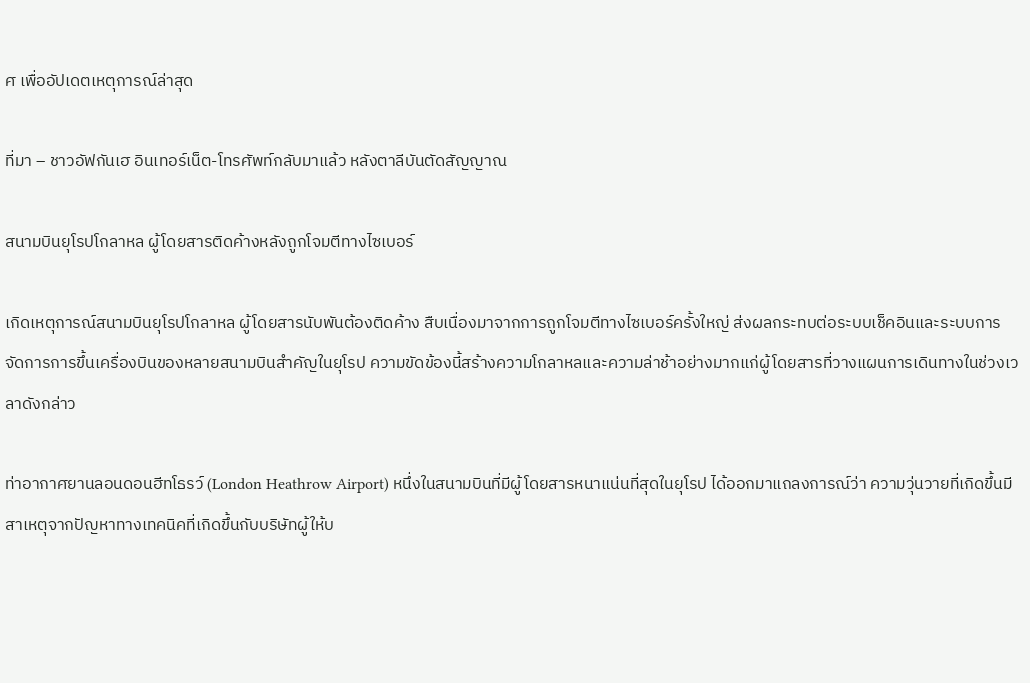ศ เพื่ออัปเดตเหตุการณ์ล่าสุด

ที่มา – ชาวอัฟกันเฮ อินเทอร์เน็ต-โทรศัพท์กลับมาแล้ว หลังตาลีบันตัดสัญญาณ

สนามบินยุโรปโกลาหล ผู้โดยสารติดค้างหลังถูกโจมตีทางไซเบอร์

เกิดเหตุการณ์สนามบินยุโรปโกลาหล ผู้โดยสารนับพันต้องติดค้าง สืบเนื่องมาจากการถูกโจมตีทางไซเบอร์ครั้งใหญ่ ส่งผลกระทบต่อระบบเช็คอินและระบบการจัดการการขึ้นเครื่องบินของหลายสนามบินสำคัญในยุโรป ความขัดข้องนี้สร้างความโกลาหลและความล่าช้าอย่างมากแก่ผู้โดยสารที่วางแผนการเดินทางในช่วงเวลาดังกล่าว

ท่าอากาศยานลอนดอนฮีทโธรว์ (London Heathrow Airport) หนึ่งในสนามบินที่มีผู้โดยสารหนาแน่นที่สุดในยุโรป ได้ออกมาแถลงการณ์ว่า ความวุ่นวายที่เกิดขึ้นมีสาเหตุจากปัญหาทางเทคนิคที่เกิดขึ้นกับบริษัทผู้ให้บ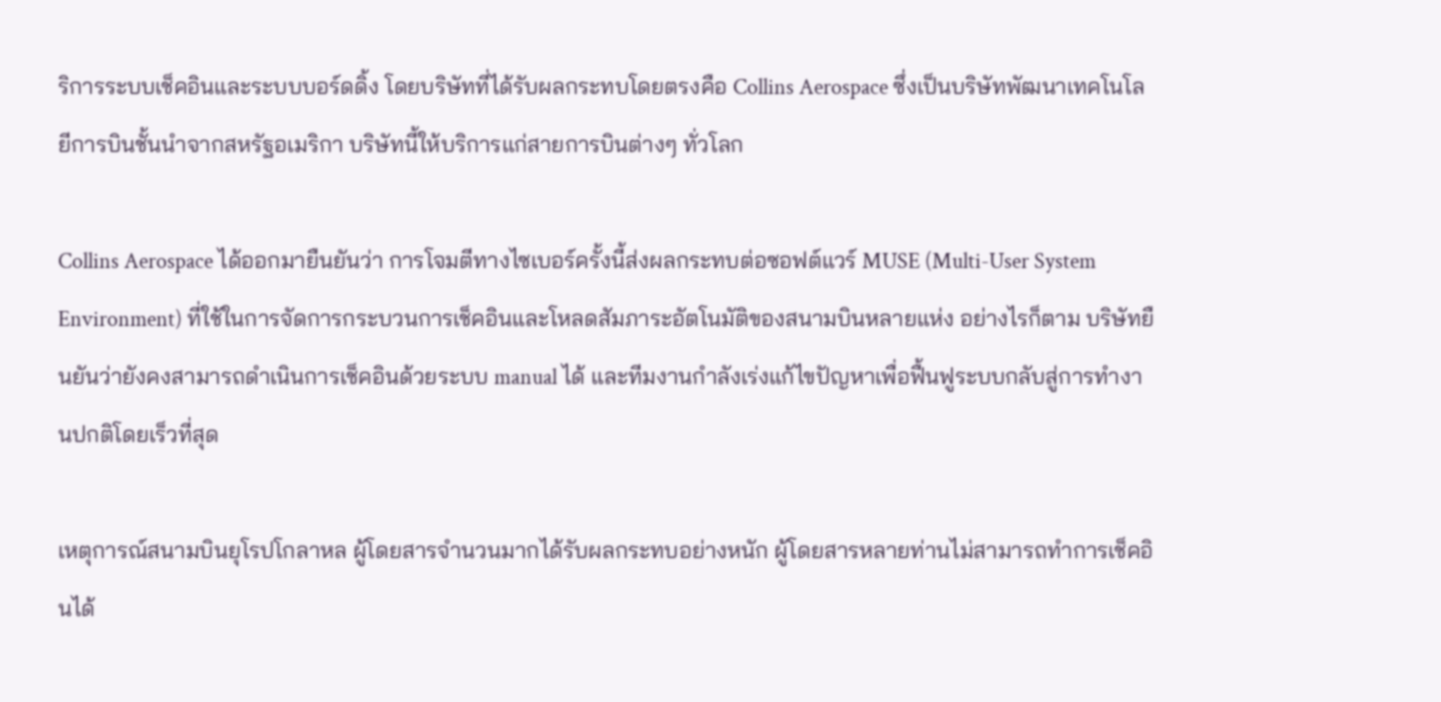ริการระบบเช็คอินและระบบบอร์ดดิ้ง โดยบริษัทที่ได้รับผลกระทบโดยตรงคือ Collins Aerospace ซึ่งเป็นบริษัทพัฒนาเทคโนโลยีการบินชั้นนำจากสหรัฐอเมริกา บริษัทนี้ให้บริการแก่สายการบินต่างๆ ทั่วโลก

Collins Aerospace ได้ออกมายืนยันว่า การโจมตีทางไซเบอร์ครั้งนี้ส่งผลกระทบต่อซอฟต์แวร์ MUSE (Multi-User System Environment) ที่ใช้ในการจัดการกระบวนการเช็คอินและโหลดสัมภาระอัตโนมัติของสนามบินหลายแห่ง อย่างไรก็ตาม บริษัทยืนยันว่ายังคงสามารถดำเนินการเช็คอินด้วยระบบ manual ได้ และทีมงานกำลังเร่งแก้ไขปัญหาเพื่อฟื้นฟูระบบกลับสู่การทำงานปกติโดยเร็วที่สุด

เหตุการณ์สนามบินยุโรปโกลาหล ผู้โดยสารจำนวนมากได้รับผลกระทบอย่างหนัก ผู้โดยสารหลายท่านไม่สามารถทำการเช็คอินได้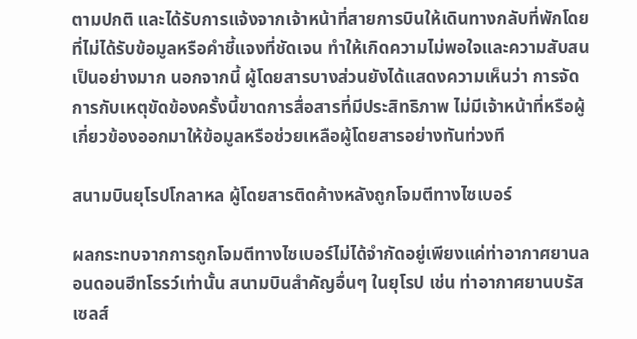ตามปกติ และได้รับการแจ้งจากเจ้าหน้าที่สายการบินให้เดินทางกลับที่พักโดยที่ไม่ได้รับข้อมูลหรือคำชี้แจงที่ชัดเจน ทำให้เกิดความไม่พอใจและความสับสนเป็นอย่างมาก นอกจากนี้ ผู้โดยสารบางส่วนยังได้แสดงความเห็นว่า การจัดการกับเหตุขัดข้องครั้งนี้ขาดการสื่อสารที่มีประสิทธิภาพ ไม่มีเจ้าหน้าที่หรือผู้เกี่ยวข้องออกมาให้ข้อมูลหรือช่วยเหลือผู้โดยสารอย่างทันท่วงที

สนามบินยุโรปโกลาหล ผู้โดยสารติดค้างหลังถูกโจมตีทางไซเบอร์

ผลกระทบจากการถูกโจมตีทางไซเบอร์ไม่ได้จำกัดอยู่เพียงแค่ท่าอากาศยานลอนดอนฮีทโธรว์เท่านั้น สนามบินสำคัญอื่นๆ ในยุโรป เช่น ท่าอากาศยานบรัสเซลส์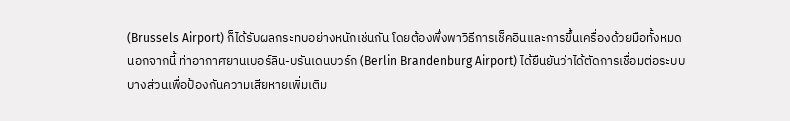(Brussels Airport) ก็ได้รับผลกระทบอย่างหนักเช่นกัน โดยต้องพึ่งพาวิธีการเช็คอินและการขึ้นเครื่องด้วยมือทั้งหมด นอกจากนี้ ท่าอากาศยานเบอร์ลิน-บรันเดนบวร์ก (Berlin Brandenburg Airport) ได้ยืนยันว่าได้ตัดการเชื่อมต่อระบบบางส่วนเพื่อป้องกันความเสียหายเพิ่มเติม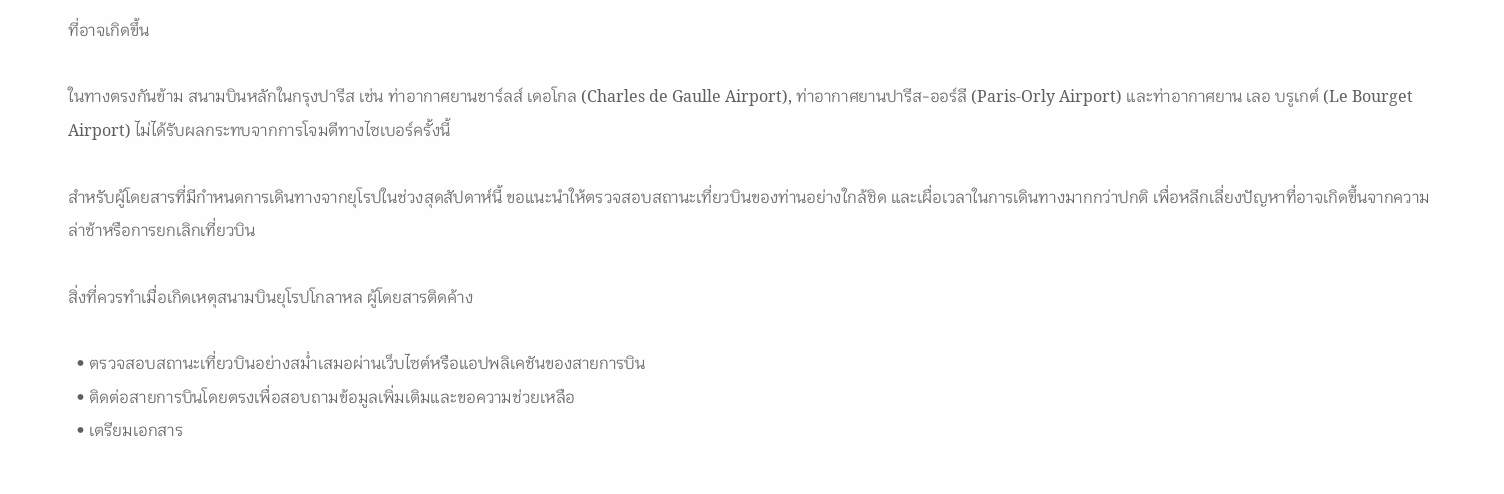ที่อาจเกิดขึ้น

ในทางตรงกันข้าม สนามบินหลักในกรุงปารีส เช่น ท่าอากาศยานชาร์ลส์ เดอโกล (Charles de Gaulle Airport), ท่าอากาศยานปารีส-ออร์ลี (Paris-Orly Airport) และท่าอากาศยาน เลอ บรูเกต์ (Le Bourget Airport) ไม่ได้รับผลกระทบจากการโจมตีทางไซเบอร์ครั้งนี้

สำหรับผู้โดยสารที่มีกำหนดการเดินทางจากยุโรปในช่วงสุดสัปดาห์นี้ ขอแนะนำให้ตรวจสอบสถานะเที่ยวบินของท่านอย่างใกล้ชิด และเผื่อเวลาในการเดินทางมากกว่าปกติ เพื่อหลีกเลี่ยงปัญหาที่อาจเกิดขึ้นจากความล่าช้าหรือการยกเลิกเที่ยวบิน

สิ่งที่ควรทำเมื่อเกิดเหตุสนามบินยุโรปโกลาหล ผู้โดยสารติดค้าง

  • ตรวจสอบสถานะเที่ยวบินอย่างสม่ำเสมอผ่านเว็บไซต์หรือแอปพลิเคชันของสายการบิน
  • ติดต่อสายการบินโดยตรงเพื่อสอบถามข้อมูลเพิ่มเติมและขอความช่วยเหลือ
  • เตรียมเอกสาร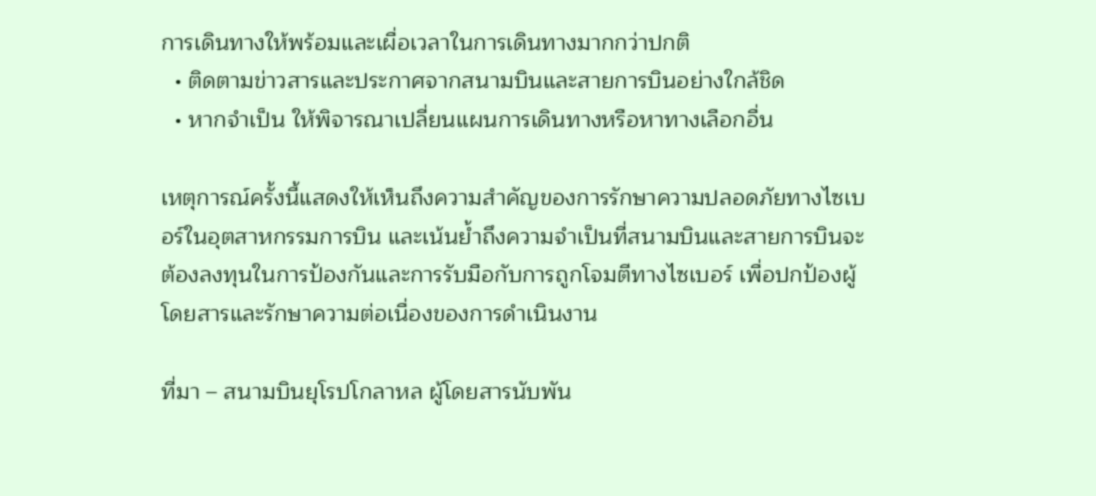การเดินทางให้พร้อมและเผื่อเวลาในการเดินทางมากกว่าปกติ
  • ติดตามข่าวสารและประกาศจากสนามบินและสายการบินอย่างใกล้ชิด
  • หากจำเป็น ให้พิจารณาเปลี่ยนแผนการเดินทางหรือหาทางเลือกอื่น

เหตุการณ์ครั้งนี้แสดงให้เห็นถึงความสำคัญของการรักษาความปลอดภัยทางไซเบอร์ในอุตสาหกรรมการบิน และเน้นย้ำถึงความจำเป็นที่สนามบินและสายการบินจะต้องลงทุนในการป้องกันและการรับมือกับการถูกโจมตีทางไซเบอร์ เพื่อปกป้องผู้โดยสารและรักษาความต่อเนื่องของการดำเนินงาน

ที่มา – สนามบินยุโรปโกลาหล ผู้โดยสารนับพัน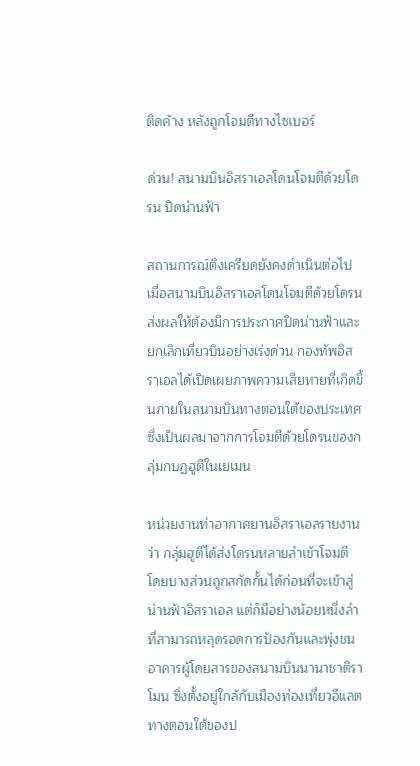ติดค้าง หลังถูกโจมตีทางไซเบอร์

ด่วน! สนามบินอิสราเอลโดนโจมตีด้วยโดรน ปิดน่านฟ้า

สถานการณ์ตึงเครียดยังคงดำเนินต่อไป เมื่อสนามบินอิสราเอลโดนโจมตีด้วยโดรน ส่งผลให้ต้องมีการประกาศปิดน่านฟ้าและยกเลิกเที่ยวบินอย่างเร่งด่วน กองทัพอิสราเอลได้เปิดเผยภาพความเสียหายที่เกิดขึ้นภายในสนามบินทางตอนใต้ของประเทศ ซึ่งเป็นผลมาจากการโจมตีด้วยโดรนของกลุ่มกบฏฮูตีในเยเมน

หน่วยงานท่าอากาศยานอิสราเอลรายงานว่า กลุ่มฮูตีได้ส่งโดรนหลายลำเข้าโจมตี โดยบางส่วนถูกสกัดกั้นได้ก่อนที่จะเข้าสู่น่านฟ้าอิสราเอล แต่ก็มีอย่างน้อยหนึ่งลำที่สามารถหลุดรอดการป้องกันและพุ่งชนอาคารผู้โดยสารของสนามบินนานาชาติราโมน ซึ่งตั้งอยู่ใกล้กับเมืองท่องเที่ยวอีแลตทางตอนใต้ของป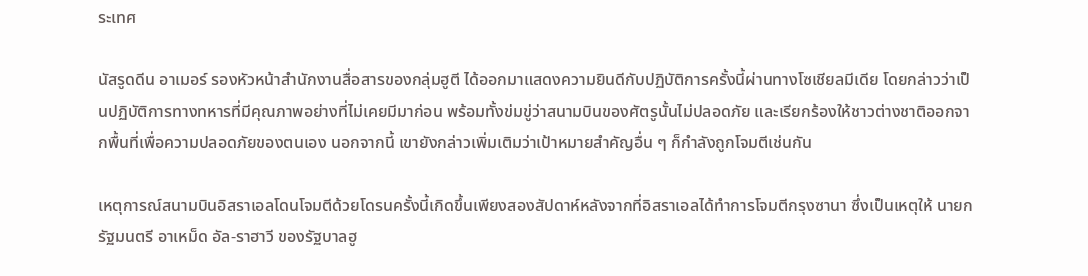ระเทศ

นัสรูดดีน อาเมอร์ รองหัวหน้าสำนักงานสื่อสารของกลุ่มฮูตี ได้ออกมาแสดงความยินดีกับปฏิบัติการครั้งนี้ผ่านทางโซเชียลมีเดีย โดยกล่าวว่าเป็นปฏิบัติการทางทหารที่มีคุณภาพอย่างที่ไม่เคยมีมาก่อน พร้อมทั้งข่มขู่ว่าสนามบินของศัตรูนั้นไม่ปลอดภัย และเรียกร้องให้ชาวต่างชาติออกจากพื้นที่เพื่อความปลอดภัยของตนเอง นอกจากนี้ เขายังกล่าวเพิ่มเติมว่าเป้าหมายสำคัญอื่น ๆ ก็กำลังถูกโจมตีเช่นกัน

เหตุการณ์สนามบินอิสราเอลโดนโจมตีด้วยโดรนครั้งนี้เกิดขึ้นเพียงสองสัปดาห์หลังจากที่อิสราเอลได้ทำการโจมตีกรุงซานา ซึ่งเป็นเหตุให้ นายกรัฐมนตรี อาเหม็ด อัล-ราฮาวี ของรัฐบาลฮู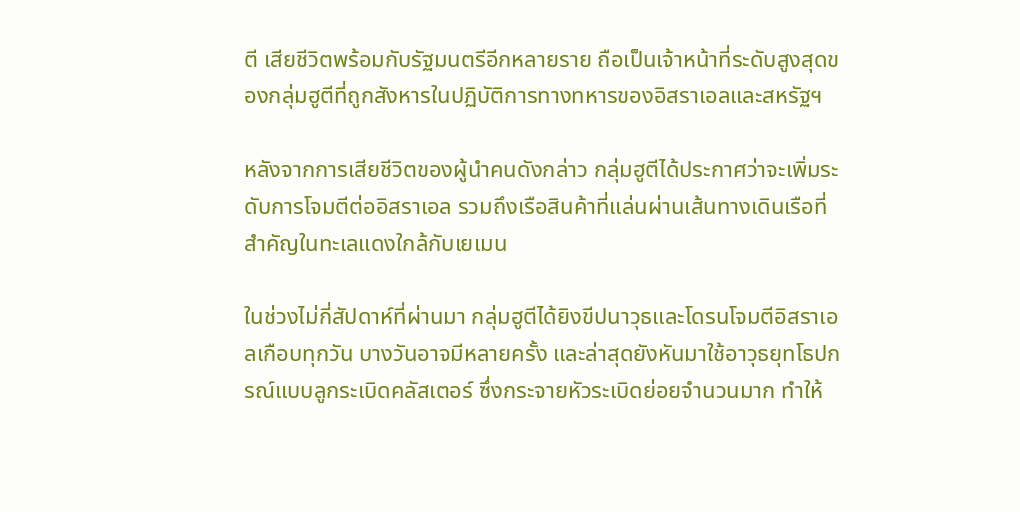ตี เสียชีวิตพร้อมกับรัฐมนตรีอีกหลายราย ถือเป็นเจ้าหน้าที่ระดับสูงสุดของกลุ่มฮูตีที่ถูกสังหารในปฏิบัติการทางทหารของอิสราเอลและสหรัฐฯ

หลังจากการเสียชีวิตของผู้นำคนดังกล่าว กลุ่มฮูตีได้ประกาศว่าจะเพิ่มระดับการโจมตีต่ออิสราเอล รวมถึงเรือสินค้าที่แล่นผ่านเส้นทางเดินเรือที่สำคัญในทะเลแดงใกล้กับเยเมน

ในช่วงไม่กี่สัปดาห์ที่ผ่านมา กลุ่มฮูตีได้ยิงขีปนาวุธและโดรนโจมตีอิสราเอลเกือบทุกวัน บางวันอาจมีหลายครั้ง และล่าสุดยังหันมาใช้อาวุธยุทโธปกรณ์แบบลูกระเบิดคลัสเตอร์ ซึ่งกระจายหัวระเบิดย่อยจำนวนมาก ทำให้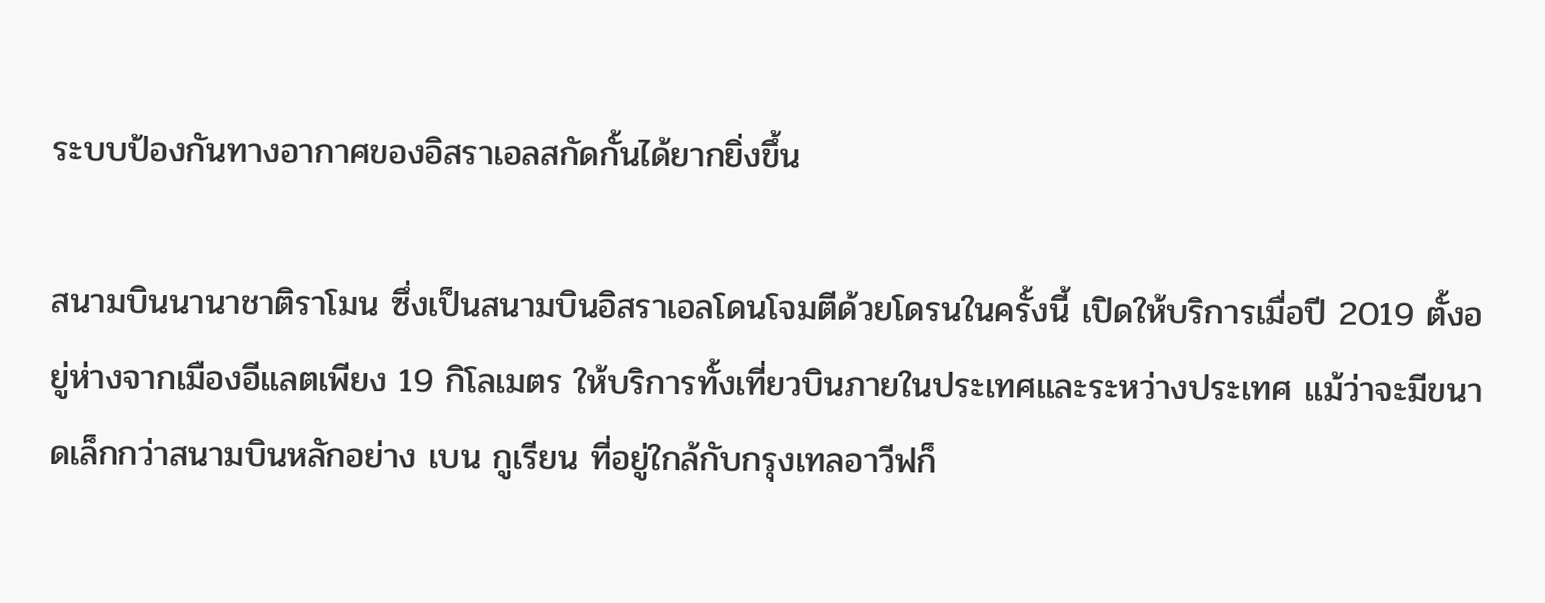ระบบป้องกันทางอากาศของอิสราเอลสกัดกั้นได้ยากยิ่งขึ้น

สนามบินนานาชาติราโมน ซึ่งเป็นสนามบินอิสราเอลโดนโจมตีด้วยโดรนในครั้งนี้ เปิดให้บริการเมื่อปี 2019 ตั้งอยู่ห่างจากเมืองอีแลตเพียง 19 กิโลเมตร ให้บริการทั้งเที่ยวบินภายในประเทศและระหว่างประเทศ แม้ว่าจะมีขนาดเล็กกว่าสนามบินหลักอย่าง เบน กูเรียน ที่อยู่ใกล้กับกรุงเทลอาวีฟก็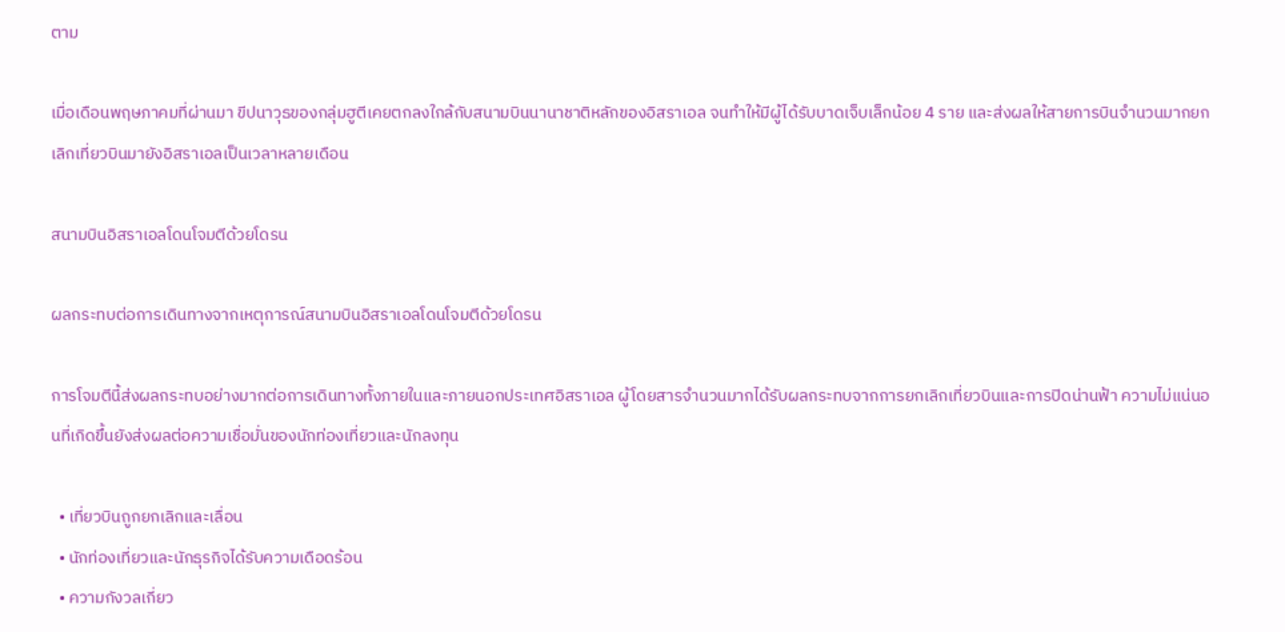ตาม

เมื่อเดือนพฤษภาคมที่ผ่านมา ขีปนาวุธของกลุ่มฮูตีเคยตกลงใกล้กับสนามบินนานาชาติหลักของอิสราเอล จนทำให้มีผู้ได้รับบาดเจ็บเล็กน้อย 4 ราย และส่งผลให้สายการบินจำนวนมากยกเลิกเที่ยวบินมายังอิสราเอลเป็นเวลาหลายเดือน

สนามบินอิสราเอลโดนโจมตีด้วยโดรน

ผลกระทบต่อการเดินทางจากเหตุการณ์สนามบินอิสราเอลโดนโจมตีด้วยโดรน

การโจมตีนี้ส่งผลกระทบอย่างมากต่อการเดินทางทั้งภายในและภายนอกประเทศอิสราเอล ผู้โดยสารจำนวนมากได้รับผลกระทบจากการยกเลิกเที่ยวบินและการปิดน่านฟ้า ความไม่แน่นอนที่เกิดขึ้นยังส่งผลต่อความเชื่อมั่นของนักท่องเที่ยวและนักลงทุน

  • เที่ยวบินถูกยกเลิกและเลื่อน
  • นักท่องเที่ยวและนักธุรกิจได้รับความเดือดร้อน
  • ความกังวลเกี่ยว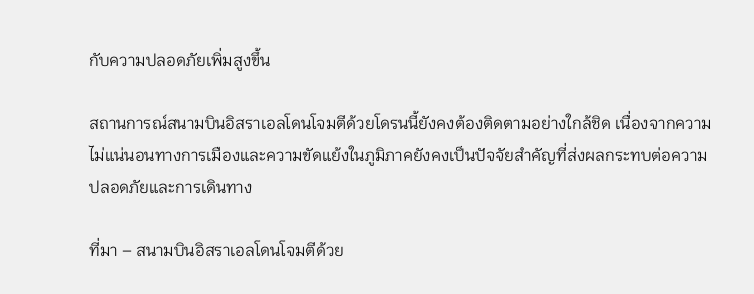กับความปลอดภัยเพิ่มสูงขึ้น

สถานการณ์สนามบินอิสราเอลโดนโจมตีด้วยโดรนนี้ยังคงต้องติดตามอย่างใกล้ชิด เนื่องจากความไม่แน่นอนทางการเมืองและความขัดแย้งในภูมิภาคยังคงเป็นปัจจัยสำคัญที่ส่งผลกระทบต่อความปลอดภัยและการเดินทาง

ที่มา – สนามบินอิสราเอลโดนโจมตีด้วย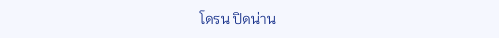โดรน ปิดน่าน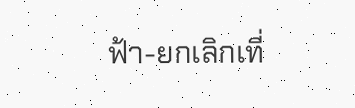ฟ้า-ยกเลิกเที่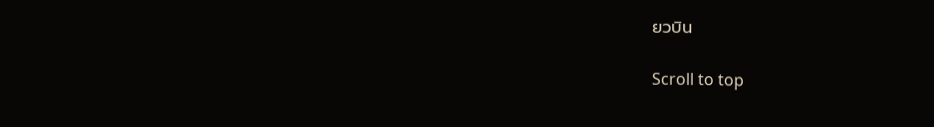ยวบิน

Scroll to top